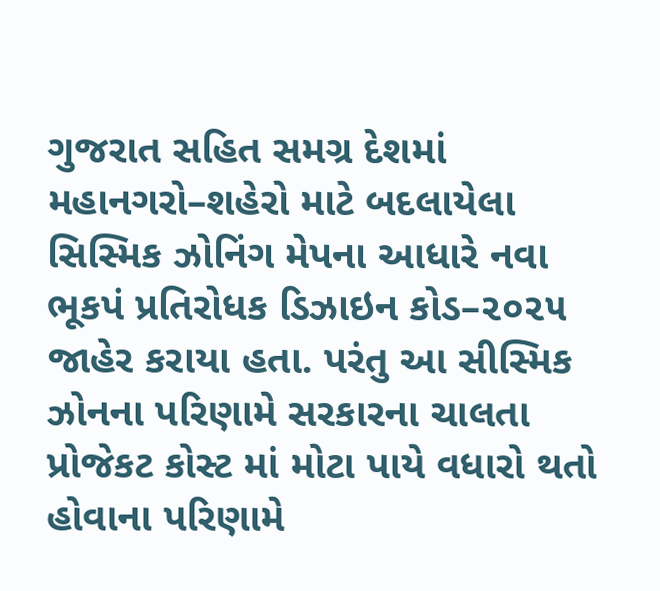ગુજરાત સહિત સમગ્ર દેશમાં મહાનગરો–શહેરો માટે બદલાયેલા સિસ્મિક ઝોનિંગ મેપના આધારે નવા ભૂકપં પ્રતિરોધક ડિઝાઇન કોડ–૨૦૨૫ જાહેર કરાયા હતા. પરંતુ આ સીસ્મિક ઝોનના પરિણામે સરકારના ચાલતા પ્રોજેકટ કોસ્ટ માં મોટા પાયે વધારો થતો હોવાના પરિણામે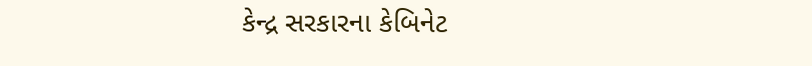કેન્દ્ર સરકારના કેબિનેટ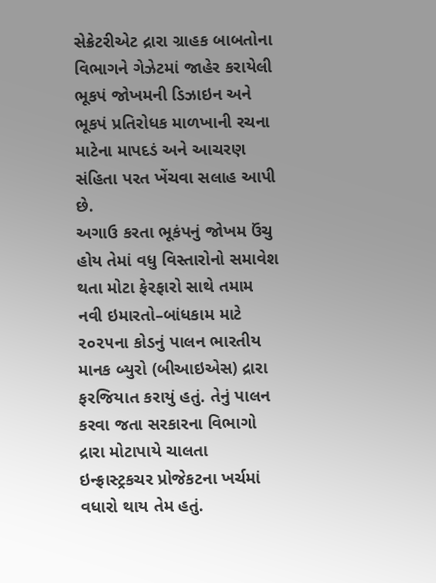સેક્રેટરીએટ દ્રારા ગ્રાહક બાબતોના વિભાગને ગેઝેટમાં જાહેર કરાયેલી ભૂકપં જોખમની ડિઝાઇન અને ભૂકપં પ્રતિરોધક માળખાની રચના માટેના માપદડં અને આચરણ સંહિતા પરત ખેંચવા સલાહ આપી છે.
અગાઉ કરતા ભૂકંપનું જોખમ ઉંચુ હોય તેમાં વધુ વિસ્તારોનો સમાવેશ થતા મોટા ફેરફારો સાથે તમામ નવી ઇમારતો–બાંધકામ માટે ૨૦૨૫ના કોડનું પાલન ભારતીય માનક બ્યુરો (બીઆઇએસ) દ્રારા ફરજિયાત કરાયું હતું. તેનું પાલન કરવા જતા સરકારના વિભાગો દ્રારા મોટાપાયે ચાલતા ઇન્ફ્રાસ્ટ્રકચર પ્રોજેકટના ખર્ચમાં વધારો થાય તેમ હતું.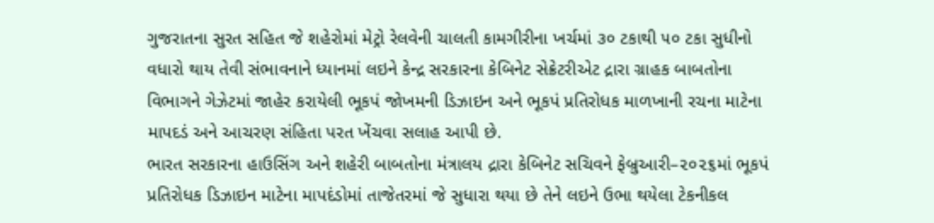ગુજરાતના સુરત સહિત જે શહેરોમાં મેટ્રો રેલવેની ચાલતી કામગીરીના ખર્ચમાં ૩૦ ટકાથી ૫૦ ટકા સુધીનો વધારો થાય તેવી સંભાવનાને ધ્યાનમાં લઇને કેન્દ્ર સરકારના કેબિનેટ સેક્રેટરીએટ દ્રારા ગ્રાહક બાબતોના વિભાગને ગેઝેટમાં જાહેર કરાયેલી ભૂકપં જોખમની ડિઝાઇન અને ભૂકપં પ્રતિરોધક માળખાની રચના માટેના માપદડં અને આચરણ સંહિતા પરત ખેંચવા સલાહ આપી છે.
ભારત સરકારના હાઉસિંગ અને શહેરી બાબતોના મંત્રાલય દ્રારા કેબિનેટ સચિવને ફેબ્રુઆરી–૨૦૨૬માં ભૂકપં પ્રતિરોધક ડિઝાઇન માટેના માપદંડોમાં તાજેતરમાં જે સુધારા થયા છે તેને લઇને ઉભા થયેલા ટેકનીકલ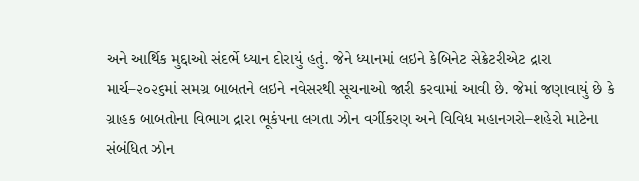અને આર્થિક મુદ્દાઓ સંદર્ભે ધ્યાન દોરાયું હતું. જેને ધ્યાનમાં લઇને કેબિનેટ સેક્રેટરીએટ દ્રારા માર્ચ–૨૦૨૬માં સમગ્ર બાબતને લઇને નવેસરથી સૂચનાઓ જારી કરવામાં આવી છે. જેમાં જણાવાયું છે કે ગ્રાહક બાબતોના વિભાગ દ્રારા ભૂકંપના લગતા ઝોન વર્ગીકરણ અને વિવિધ મહાનગરો–શહેરો માટેના સંબંધિત ઝોન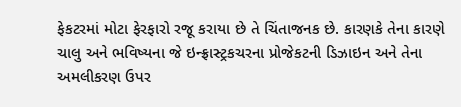ફેકટરમાં મોટા ફેરફારો રજૂ કરાયા છે તે ચિંતાજનક છે. કારણકે તેના કારણે ચાલુ અને ભવિષ્યના જે ઇન્ફ્રાસ્ટ્રકચરના પ્રોજેકટની ડિઝાઇન અને તેના અમલીકરણ ઉપર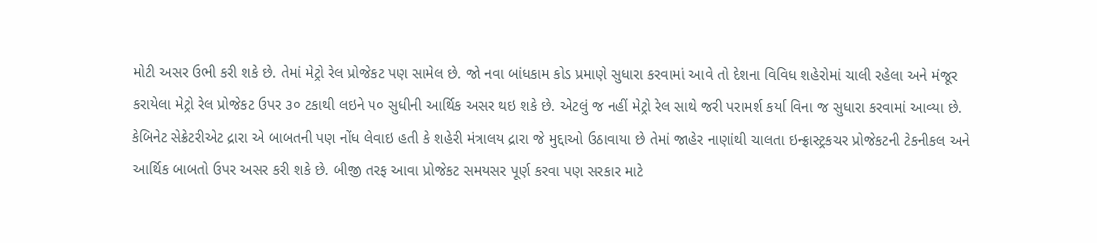મોટી અસર ઉભી કરી શકે છે. તેમાં મેટ્રો રેલ પ્રોજેકટ પણ સામેલ છે. જો નવા બાંધકામ કોડ પ્રમાણે સુધારા કરવામાં આવે તો દેશના વિવિધ શહેરોમાં ચાલી રહેલા અને મંજૂર કરાયેલા મેટ્રો રેલ પ્રોજેકટ ઉપર ૩૦ ટકાથી લઇને ૫૦ સુધીની આર્થિક અસર થઇ શકે છે. એટલું જ નહીં મેટ્રો રેલ સાથે જરી પરામર્શ કર્યા વિના જ સુધારા કરવામાં આવ્યા છે.
કેબિનેટ સેક્રેટરીએટ દ્રારા એ બાબતની પણ નોંધ લેવાઇ હતી કે શહેરી મંત્રાલય દ્રારા જે મુદ્દાઓ ઉઠાવાયા છે તેમાં જાહેર નાણાંથી ચાલતા ઇન્ફ્રાસ્ટ્રકચર પ્રોજેકટની ટેકનીકલ અને આર્થિક બાબતો ઉપર અસર કરી શકે છે. બીજી તરફ આવા પ્રોજેકટ સમયસર પૂર્ણ કરવા પણ સરકાર માટે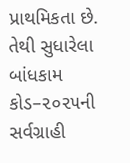પ્રાથમિકતા છે. તેથી સુધારેલા બાંધકામ કોડ–૨૦૨૫ની સર્વગ્રાહી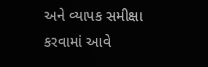અને વ્યાપક સમીક્ષા કરવામાં આવે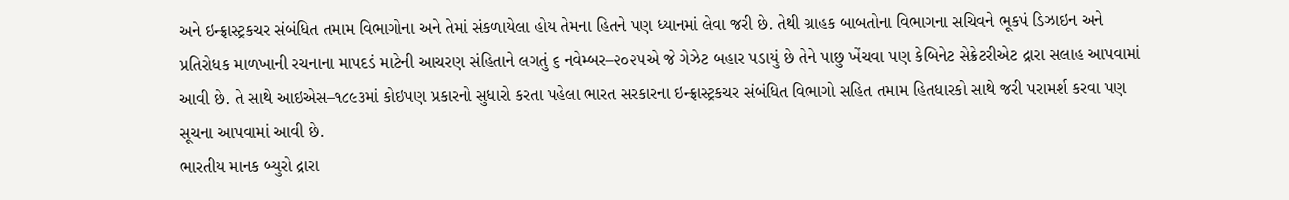અને ઇન્ફ્રાસ્ટ્રકચર સંબંધિત તમામ વિભાગોના અને તેમાં સંકળાયેલા હોય તેમના હિતને પણ ધ્યાનમાં લેવા જરી છે. તેથી ગ્રાહક બાબતોના વિભાગના સચિવને ભૂકપં ડિઝાઇન અને પ્રતિરોધક માળખાની રચનાના માપદડં માટેની આચરણ સંહિતાને લગતું ૬ નવેમ્બર–૨૦૨૫એ જે ગેઝેટ બહાર પડાયું છે તેને પાછુ ખેંચવા પણ કેબિનેટ સેક્રેટરીએટ દ્રારા સલાહ આપવામાં આવી છે. તે સાથે આઇએસ–૧૮૯૩માં કોઇપણ પ્રકારનો સુધારો કરતા પહેલા ભારત સરકારના ઇન્ફ્રાસ્ટ્રકચર સંબંધિત વિભાગો સહિત તમામ હિતધારકો સાથે જરી પરામર્શ કરવા પણ સૂચના આપવામાં આવી છે.
ભારતીય માનક બ્યુરો દ્રારા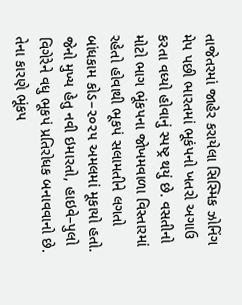તાજેતરમાં જાહેર કરાયેલા સિસ્મિક ઝોનિંગ મેપ પછી ભારતમાં ભૂકંપનો ખતરો અગાઉ કરતા વધ્યો હોવાનું સ્પષ્ટ્ર થયું છે. વસતીનો મોટો ભાગ ભૂંકપના જોખમવાળા વિસ્તારમાં રહેતો હોવાથી ભૂકપં સલામતીને લગતો બાંધકામ કોડ–૨૦૨૫ અમલમાં મૂકાયો હતો. જેનો મુખ્ય હેતુ નવી ઇમારતો, હાઇવે–પુલો વિગેરેને વધુ ભૂકપં પ્રતિરોધક બનાવવાનો છે. તેના કારણે ભૂંકપ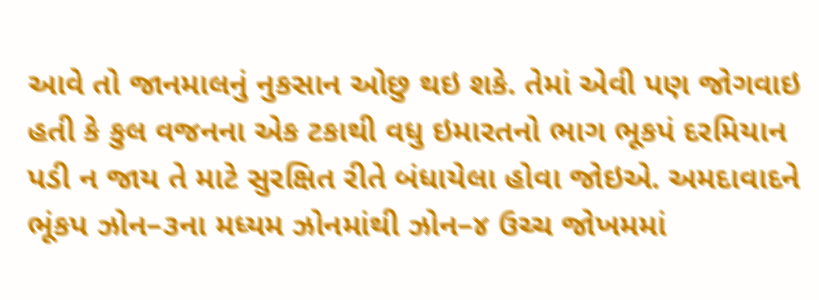આવે તો જાનમાલનું નુકસાન ઓછુ થઇ શકે. તેમાં એવી પણ જોગવાઇ હતી કે કુલ વજનના એક ટકાથી વધુ ઇમારતનો ભાગ ભૂકપં દરમિયાન પડી ન જાય તે માટે સુરક્ષિત રીતે બંધાયેલા હોવા જોઇએ. અમદાવાદને ભૂંકપ ઝોન–૩ના મધ્યમ ઝોનમાંથી ઝોન–૪ ઉચ્ચ જોખમમાં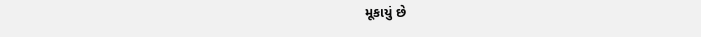મૂકાયું છે